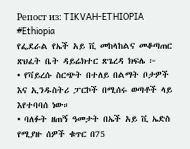Репост из: TIKVAH-ETHIOPIA
#Ethiopia
የፌደራል የኤች አይ ቪ መከላከልና መቆጣጠር ጽህፈት ቤት ዳይሬክተር ጽጌረዳ ክፍሌ ፦
• የቫይረሱ ስርጭት በተለይ በልማት ቦታዎች እና ኢንዱስትሪ ፓርኮች በሚሰሩ ወጣቶች ላይ እየተባባሰ ነው።
• ባለፉት ዘጠኝ ዓመታት በኤች አይ ቪ ኤድስ የሚያዙ ሰዎች ቁጥር በ75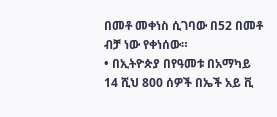በመቶ መቀነስ ሲገባው በ52 በመቶ ብቻ ነው የቀነሰው።
• በኢትዮጵያ በየዓመቱ በአማካይ 14 ሺህ 800 ሰዎች በኤች አይ ቪ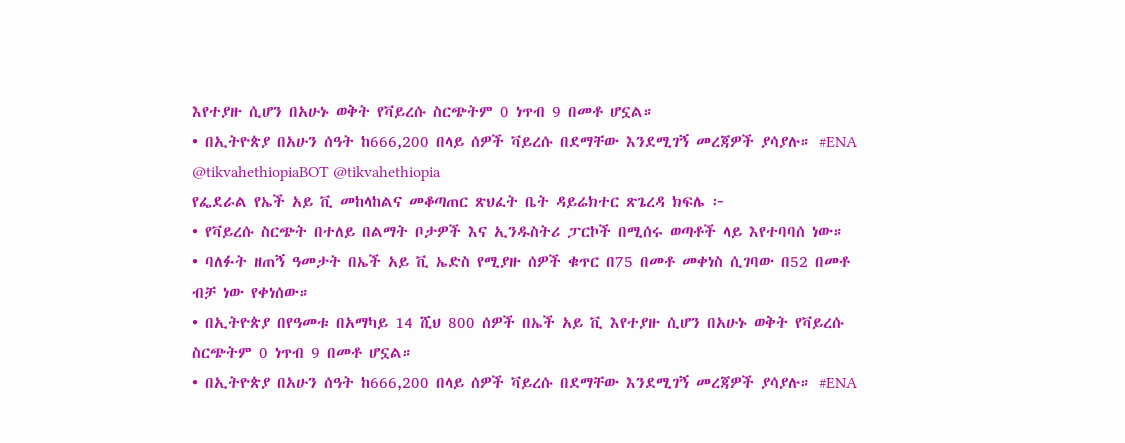እየተያዙ ሲሆን በአሁኑ ወቅት የቫይረሱ ስርጭትም 0 ነጥብ 9 በመቶ ሆኗል።
• በኢትዮጵያ በአሁን ሰዓት ከ666,200 በላይ ሰዎች ቫይረሱ በደማቸው እንደሚገኝ መረጃዎች ያሳያሉ። #ENA
@tikvahethiopiaBOT @tikvahethiopia
የፌደራል የኤች አይ ቪ መከላከልና መቆጣጠር ጽህፈት ቤት ዳይሬክተር ጽጌረዳ ክፍሌ ፦
• የቫይረሱ ስርጭት በተለይ በልማት ቦታዎች እና ኢንዱስትሪ ፓርኮች በሚሰሩ ወጣቶች ላይ እየተባባሰ ነው።
• ባለፉት ዘጠኝ ዓመታት በኤች አይ ቪ ኤድስ የሚያዙ ሰዎች ቁጥር በ75 በመቶ መቀነስ ሲገባው በ52 በመቶ ብቻ ነው የቀነሰው።
• በኢትዮጵያ በየዓመቱ በአማካይ 14 ሺህ 800 ሰዎች በኤች አይ ቪ እየተያዙ ሲሆን በአሁኑ ወቅት የቫይረሱ ስርጭትም 0 ነጥብ 9 በመቶ ሆኗል።
• በኢትዮጵያ በአሁን ሰዓት ከ666,200 በላይ ሰዎች ቫይረሱ በደማቸው እንደሚገኝ መረጃዎች ያሳያሉ። #ENA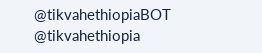@tikvahethiopiaBOT @tikvahethiopia